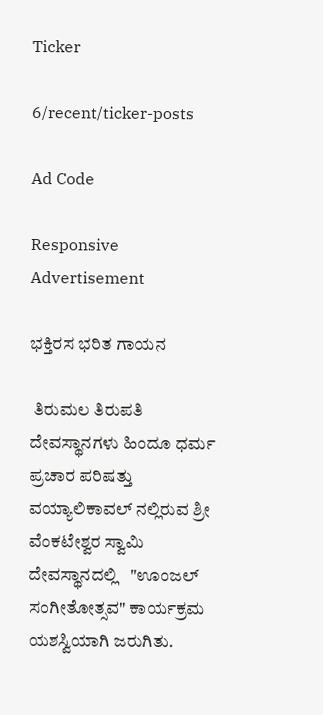Ticker

6/recent/ticker-posts

Ad Code

Responsive Advertisement

ಭಕ್ತಿರಸ ಭರಿತ ಗಾಯನ

 ತಿರುಮಲ ತಿರುಪತಿ ದೇವಸ್ಥಾನಗಳು ಹಿಂದೂ ಧರ್ಮ ಪ್ರಚಾರ ಪರಿಷತ್ತು ವಯ್ಯಾಲಿಕಾವಲ್ ನಲ್ಲಿರುವ ಶ್ರೀ ವೆಂಕಟೇಶ್ವರ ಸ್ವಾಮಿ ದೇವಸ್ಥಾನದಲ್ಲಿ   "ಊಂಜಲ್ ಸಂಗೀತೋತ್ಸವ" ಕಾರ್ಯಕ್ರಮ ಯಶಸ್ವಿಯಾಗಿ ಜರುಗಿತು.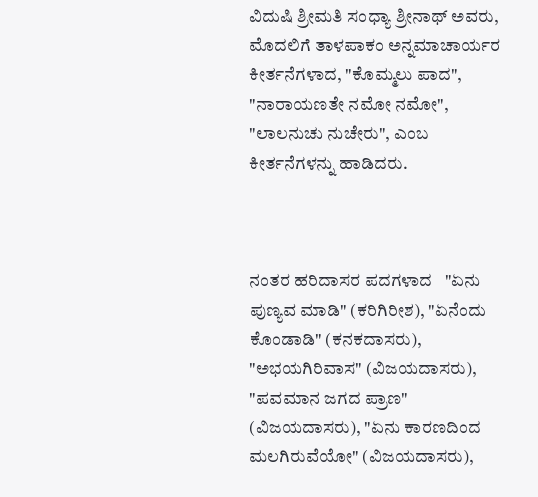ವಿದುಷಿ ಶ್ರೀಮತಿ ಸಂಧ್ಯಾ ಶ್ರೀನಾಥ್ ಅವರು, ಮೊದಲಿಗೆ ತಾಳಪಾಕಂ ಅನ್ನಮಾಚಾರ್ಯರ ಕೀರ್ತನೆಗಳಾದ, "ಕೊಮ್ಮಲು ಪಾದ", "ನಾರಾಯಣತೇ ನಮೋ ನಮೋ", "ಲಾಲನುಚು ನುಚೇರು", ಎಂಬ ಕೀರ್ತನೆಗಳನ್ನು ಹಾಡಿದರು.



ನಂತರ ಹರಿದಾಸರ ಪದಗಳಾದ   "ಏನು ಪುಣ್ಯವ ಮಾಡಿ" (ಕರಿಗಿರೀಶ), "ಏನೆಂದು ಕೊಂಡಾಡಿ" (ಕನಕದಾಸರು),  "ಅಭಯಗಿರಿವಾಸ" (ವಿಜಯದಾಸರು), "ಪವಮಾನ ಜಗದ ಪ್ರಾಣ" (ವಿಜಯದಾಸರು), "ಏನು ಕಾರಣದಿಂದ ಮಲಗಿರುವೆಯೋ" (ವಿಜಯದಾಸರು),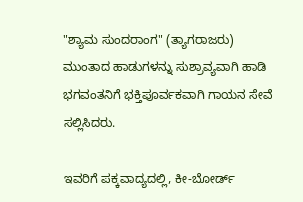"ಶ್ಯಾಮ ಸುಂದರಾಂಗ" (ತ್ಯಾಗರಾಜರು) ಮುಂತಾದ ಹಾಡುಗಳನ್ನು ಸುಶ್ರಾವ್ಯವಾಗಿ ಹಾಡಿ ಭಗವಂತನಿಗೆ ಭಕ್ತಿಪೂರ್ವಕವಾಗಿ ಗಾಯನ ಸೇವೆ ಸಲ್ಲಿಸಿದರು.

ಇವರಿಗೆ ಪಕ್ಕವಾದ್ಯದಲ್ಲಿ, ಕೀ-ಬೋರ್ಡ್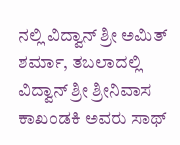ನಲ್ಲಿ ವಿದ್ವಾನ್ ಶ್ರೀ ಅಮಿತ್ ಶರ್ಮಾ, ತಬಲಾದಲ್ಲಿ ವಿದ್ವಾನ್ ಶ್ರೀ ಶ್ರೀನಿವಾಸ ಕಾಖಂಡಕಿ ಅವರು ಸಾಥ್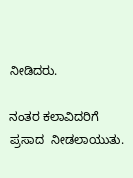ನೀಡಿದರು.

ನಂತರ ಕಲಾವಿದರಿಗೆ  ಪ್ರಸಾದ  ನೀಡಲಾಯುತು.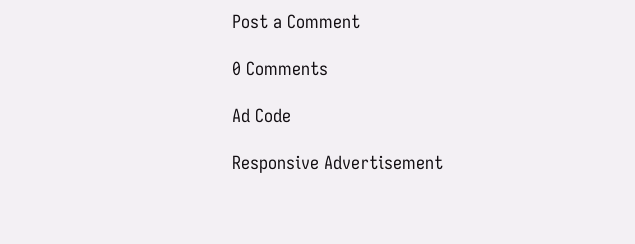Post a Comment

0 Comments

Ad Code

Responsive Advertisement